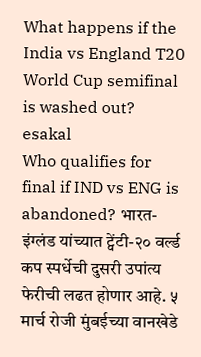What happens if the India vs England T20 World Cup semifinal is washed out?
esakal
Who qualifies for final if IND vs ENG is abandoned? भारत-इंग्लंड यांच्यात ट्वेंटी-२० वर्ल्ड कप स्पर्धेची दुसरी उपांत्य फेरीची लढत होणार आहे. ५ मार्च रोजी मुंबईच्या वानखेडे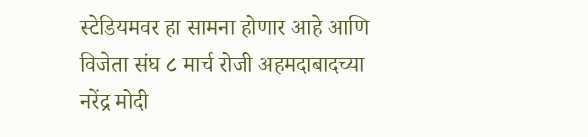स्टेडियमवर हा सामना होणार आहे आणि विजेता संघ ८ मार्च रोजी अहमदाबादच्या नरेंद्र मोदी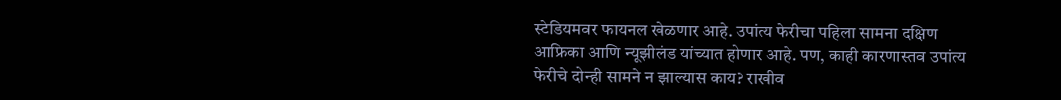स्टेडियमवर फायनल खेळणार आहे. उपांत्य फेरीचा पहिला सामना दक्षिण आफ्रिका आणि न्यूझीलंड यांच्यात होणार आहे. पण, काही कारणास्तव उपांत्य फेरीचे दोन्ही सामने न झाल्यास काय? राखीव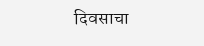दिवसाचा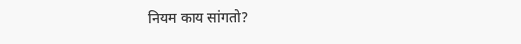नियम काय सांगतो?